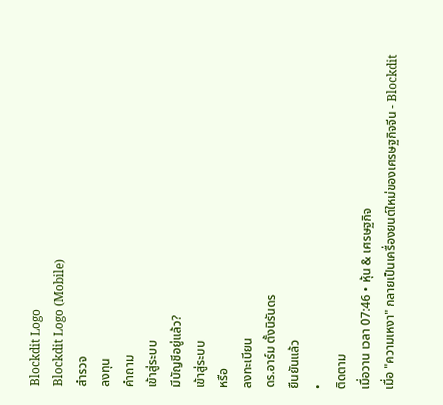Blockdit Logo
Blockdit Logo (Mobile)
สำรวจ
ลงทุน
คำถาม
เข้าสู่ระบบ
มีบัญชีอยู่แล้ว?
เข้าสู่ระบบ
หรือ
ลงทะเบียน
ดร.อาร์ม ตั้งนิรันดร
ยืนยันแล้ว
•
ติดตาม
เมื่อวาน เวลา 07:46 • หุ้น & เศรษฐกิจ
เมื่อ "ความเหงา" กลายเป็นเครื่องยนต์ใหม่ของเศรษฐกิจจีน - Blockdit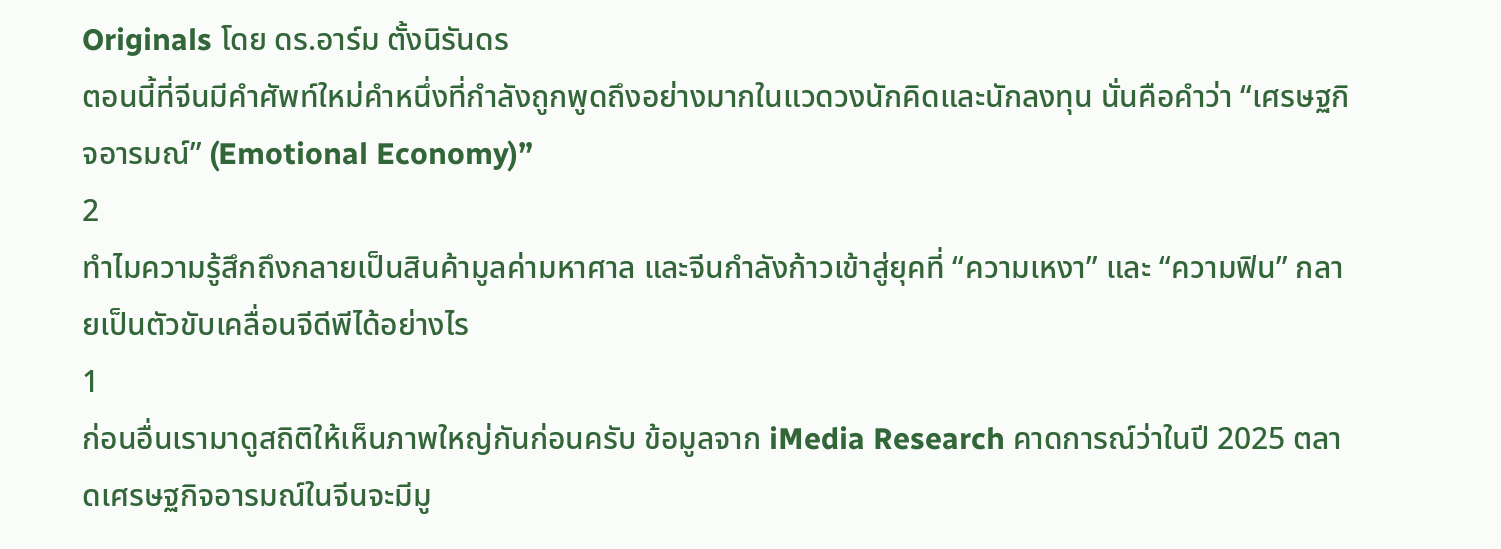Originals โดย ดร.อาร์ม ตั้งนิรันดร
ตอนนี้ที่จีนมีคำศัพท์ใหม่คำหนึ่งที่กำลังถูกพูดถึงอย่างมากในแวดวงนักคิดและนักลงทุน นั่นคือคำว่า “เศรษฐกิจอารมณ์” (Emotional Economy)”
2
ทำไมความรู้สึกถึงกลายเป็นสินค้ามูลค่ามหาศาล และจีนกำลังก้าวเข้าสู่ยุคที่ “ความเหงา” และ “ความฟิน” กลายเป็นตัวขับเคลื่อนจีดีพีได้อย่างไร
1
ก่อนอื่นเรามาดูสถิติให้เห็นภาพใหญ่กันก่อนครับ ข้อมูลจาก iMedia Research คาดการณ์ว่าในปี 2025 ตลาดเศรษฐกิจอารมณ์ในจีนจะมีมู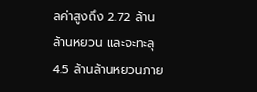ลค่าสูงถึง 2.72 ล้านล้านหยวน และจะทะลุ 4.5 ล้านล้านหยวนภาย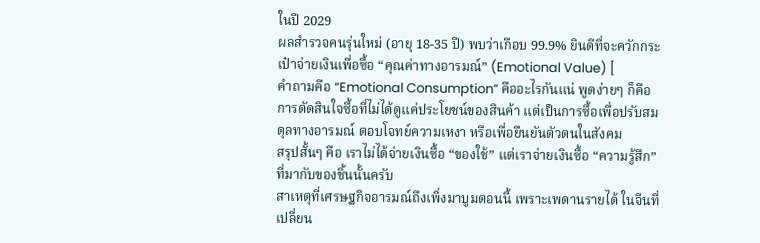ในปี 2029
ผลสำรวจคนรุ่นใหม่ (อายุ 18-35 ปี) พบว่าเกือบ 99.9% ยินดีที่จะควักกระเป๋าจ่ายเงินเพื่อซื้อ “คุณค่าทางอารมณ์” (Emotional Value) [
คำถามคือ “Emotional Consumption” คืออะไรกันแน่ พูดง่ายๆ ก็คือ การตัดสินใจซื้อที่ไม่ได้ดูแค่ประโยชน์ของสินค้า แต่เป็นการซื้อเพื่อปรับสมดุลทางอารมณ์ ตอบโจทย์ความเหงา หรือเพื่อยืนยันตัวตนในสังคม
สรุปสั้นๆ คือ เราไม่ได้จ่ายเงินซื้อ “ของใช้” แต่เราจ่ายเงินซื้อ “ความรู้สึก” ที่มากับของชิ้นนั้นครับ
สาเหตุที่เศรษฐกิจอารมณ์ถึงเพิ่งมาบูมตอนนี้ เพราะเพดานรายได้ ในจีนที่เปลี่ยน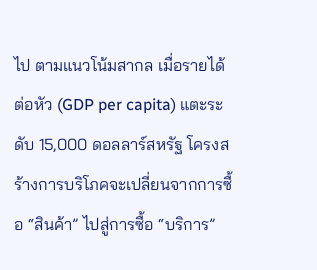ไป ตามแนวโน้มสากล เมื่อรายได้ต่อหัว (GDP per capita) แตะระดับ 15,000 ดอลลาร์สหรัฐ โครงสร้างการบริโภคจะเปลี่ยนจากการซื้อ “สินค้า” ไปสู่การซื้อ “บริการ”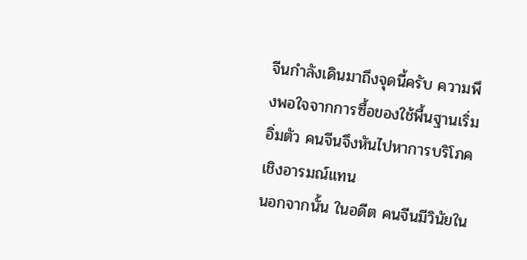จีนกำลังเดินมาถึงจุดนี้ครับ ความพึงพอใจจากการซื้อของใช้พื้นฐานเริ่มอิ่มตัว คนจีนจึงหันไปหาการบริโภคเชิงอารมณ์แทน
นอกจากนั้น ในอดีต คนจีนมีวินัยใน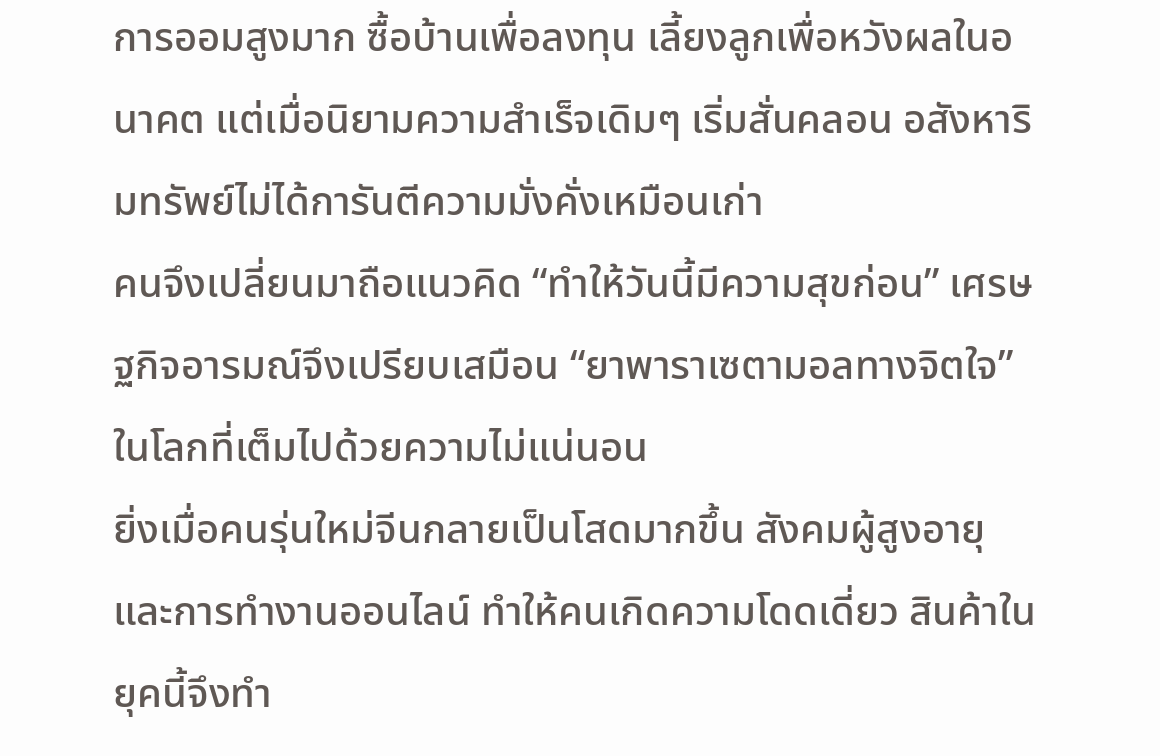การออมสูงมาก ซื้อบ้านเพื่อลงทุน เลี้ยงลูกเพื่อหวังผลในอนาคต แต่เมื่อนิยามความสำเร็จเดิมๆ เริ่มสั่นคลอน อสังหาริมทรัพย์ไม่ได้การันตีความมั่งคั่งเหมือนเก่า
คนจึงเปลี่ยนมาถือแนวคิด “ทำให้วันนี้มีความสุขก่อน” เศรษฐกิจอารมณ์จึงเปรียบเสมือน “ยาพาราเซตามอลทางจิตใจ” ในโลกที่เต็มไปด้วยความไม่แน่นอน
ยิ่งเมื่อคนรุ่นใหม่จีนกลายเป็นโสดมากขึ้น สังคมผู้สูงอายุ และการทำงานออนไลน์ ทำให้คนเกิดความโดดเดี่ยว สินค้าในยุคนี้จึงทำ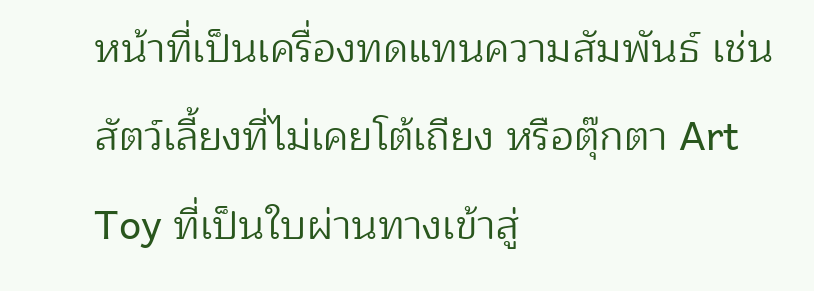หน้าที่เป็นเครื่องทดแทนความสัมพันธ์ เช่น สัตว์เลี้ยงที่ไม่เคยโต้เถียง หรือตุ๊กตา Art Toy ที่เป็นใบผ่านทางเข้าสู่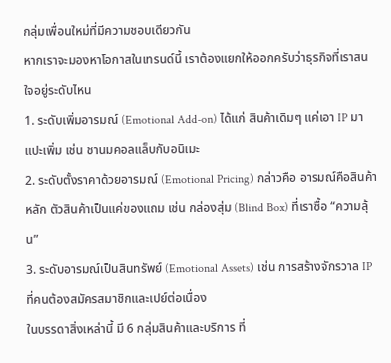กลุ่มเพื่อนใหม่ที่มีความชอบเดียวกัน
หากเราจะมองหาโอกาสในเทรนด์นี้ เราต้องแยกให้ออกครับว่าธุรกิจที่เราสนใจอยู่ระดับไหน
1. ระดับเพิ่มอารมณ์ (Emotional Add-on) ได้แก่ สินค้าเดิมๆ แค่เอา IP มาแปะเพิ่ม เช่น ชานมคอลแล็บกับอนิเมะ
2. ระดับตั้งราคาด้วยอารมณ์ (Emotional Pricing) กล่าวคือ อารมณ์คือสินค้าหลัก ตัวสินค้าเป็นแค่ของแถม เช่น กล่องสุ่ม (Blind Box) ที่เราซื้อ “ความลุ้น”
3. ระดับอารมณ์เป็นสินทรัพย์ (Emotional Assets) เช่น การสร้างจักรวาล IP ที่คนต้องสมัครสมาชิกและเปย์ต่อเนื่อง
ในบรรดาสิ่งเหล่านี้ มี 6 กลุ่มสินค้าและบริการ ที่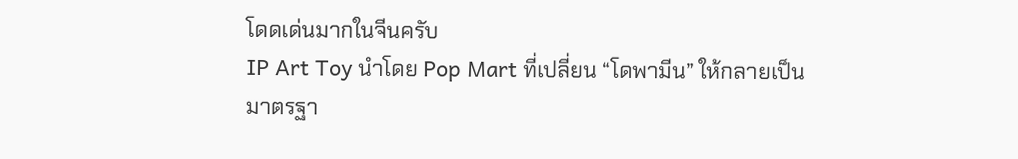โดดเด่นมากในจีนครับ
IP Art Toy นำโดย Pop Mart ที่เปลี่ยน “โดพามีน” ให้กลายเป็นมาตรฐา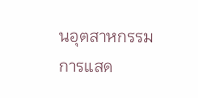นอุตสาหกรรม
การแสด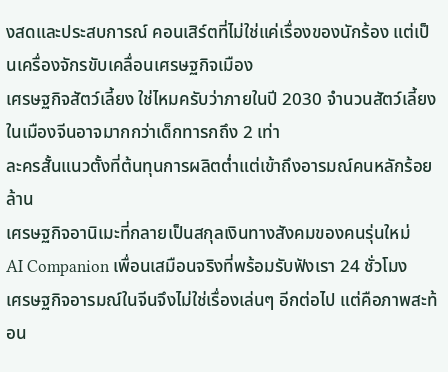งสดและประสบการณ์ คอนเสิร์ตที่ไม่ใช่แค่เรื่องของนักร้อง แต่เป็นเครื่องจักรขับเคลื่อนเศรษฐกิจเมือง
เศรษฐกิจสัตว์เลี้ยง ใช่ไหมครับว่าภายในปี 2030 จำนวนสัตว์เลี้ยงในเมืองจีนอาจมากกว่าเด็กทารกถึง 2 เท่า
ละครสั้นแนวตั้งที่ต้นทุนการผลิตต่ำแต่เข้าถึงอารมณ์คนหลักร้อยล้าน
เศรษฐกิจอานิเมะที่กลายเป็นสกุลเงินทางสังคมของคนรุ่นใหม่
AI Companion เพื่อนเสมือนจริงที่พร้อมรับฟังเรา 24 ชั่วโมง
เศรษฐกิจอารมณ์ในจีนจึงไม่ใช่เรื่องเล่นๆ อีกต่อไป แต่คือภาพสะท้อน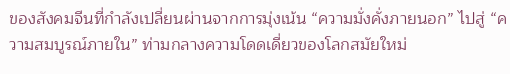ของสังคมจีนที่กำลังเปลี่ยนผ่านจากการมุ่งเน้น “ความมั่งคั่งภายนอก” ไปสู่ “ความสมบูรณ์ภายใน” ท่ามกลางความโดดเดี่ยวของโลกสมัยใหม่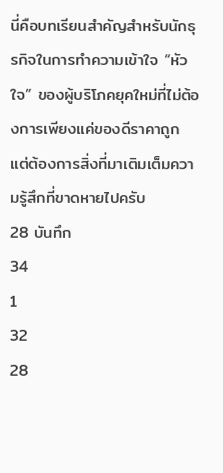นี่คือบทเรียนสำคัญสำหรับนักธุรกิจในการทำความเข้าใจ “หัวใจ” ของผู้บริโภคยุคใหม่ที่ไม่ต้องการเพียงแค่ของดีราคาถูก แต่ต้องการสิ่งที่มาเติมเต็มความรู้สึกที่ขาดหายไปครับ
28 บันทึก
34
1
32
28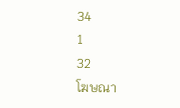34
1
32
โฆษณา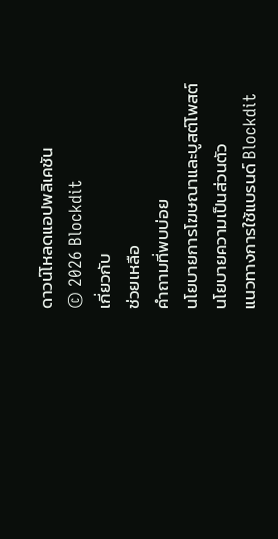ดาวน์โหลดแอปพลิเคชัน
© 2026 Blockdit
เกี่ยวกับ
ช่วยเหลือ
คำถามที่พบบ่อย
นโยบายการโฆษณาและบูสต์โพสต์
นโยบายความเป็นส่วนตัว
แนวทางการใช้แบรนด์ Blockdit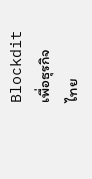Blockdit เพื่อธุรกิจ
ไทย